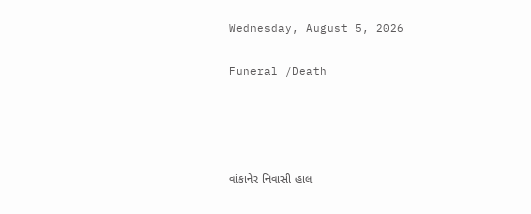Wednesday, August 5, 2026

Funeral /Death




વાંકાનેર નિવાસી હાલ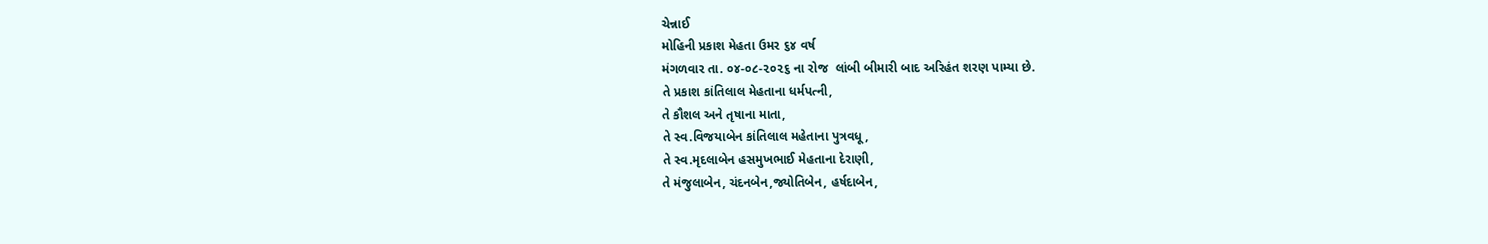ચેન્નાઈ
મોહિની પ્રકાશ મેહતા ઉમર ૬૪ વર્ષ
મંગળવાર તા. ૦૪-૦૮-૨૦૨૬ ના રોજ  લાંબી બીમારી બાદ અરિહંત શરણ પામ્યા છે.
તે પ્રકાશ કાંતિલાલ મેહતાના ધર્મપત્ની,
તે કૌશલ અને તૃષાના માતા,
તે સ્વ.વિજયાબેન કાંતિલાલ મહેતાના પુત્રવધૂ,
તે સ્વ.મૃદલાબેન હસમુખભાઈ મેહતાના દેરાણી,
તે મંજુલાબેન, ચંદનબેન,જ્યોતિબેન, હર્ષદાબેન,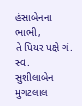હંસાબેનના ભાભી,
તે પિયર પક્ષે ગં. સ્વ.  સુશીલાબેન મુગટલાલ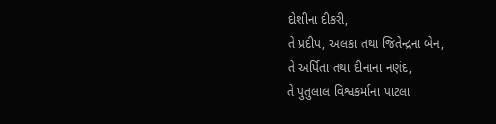દોશીના દીકરી,
તે પ્રદીપ, અલકા તથા જિતેન્દ્રના બેન,
તે અર્પિતા તથા દીનાના નણંદ,
તે પુતુલાલ વિશ્વકર્માના પાટલા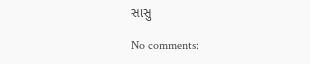સાસુ

No comments: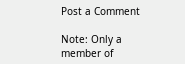Post a Comment

Note: Only a member of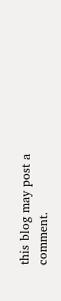this blog may post a comment.